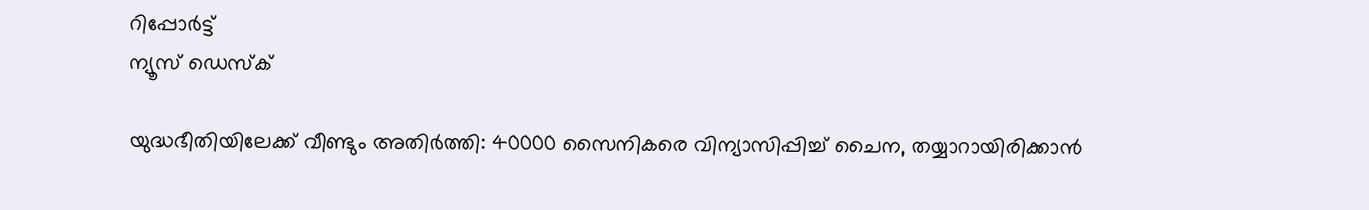റിപ്പോര്‍ട്ട്
ന്യൂസ് ഡെസ്ക്

യുദ്ധഭീതിയിലേക്ക് വീണ്ടും അതിര്‍ത്തി: 40000 സൈനികരെ വിന്യാസിപ്പിച്ച് ചൈന, തയ്യാറായിരിക്കാന്‍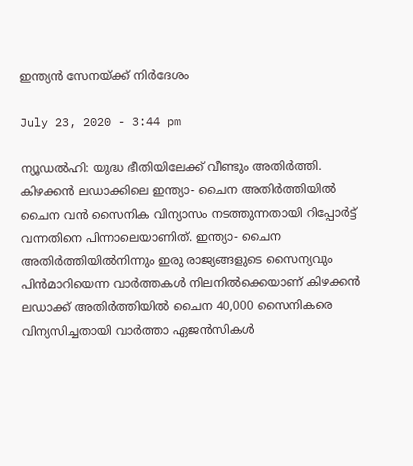ഇന്ത്യന്‍ സേനയ്ക്ക് നിര്‍ദേശം

July 23, 2020 - 3:44 pm

ന്യൂഡല്‍ഹി: യുദ്ധ ഭീതിയിലേക്ക് വീണ്ടും അതിര്‍ത്തി. കിഴക്കന്‍ ലഡാക്കിലെ ഇന്ത്യാ- ചൈന അതിര്‍ത്തിയില്‍ ചൈന വന്‍ സൈനിക വിന്യാസം നടത്തുന്നതായി റിപ്പോര്‍ട്ട് വന്നതിനെ പിന്നാലെയാണിത്. ഇന്ത്യാ- ചൈന അതിര്‍ത്തിയില്‍നിന്നും ഇരു രാജ്യങ്ങളുടെ സൈന്യവും പിന്‍മാറിയെന്ന വാര്‍ത്തകള്‍ നിലനില്‍ക്കെയാണ് കിഴക്കന്‍ ലഡാക്ക് അതിര്‍ത്തിയില്‍ ചൈന 40,000 സൈനികരെ വിന്യസിച്ചതായി വാര്‍ത്താ ഏജന്‍സികള്‍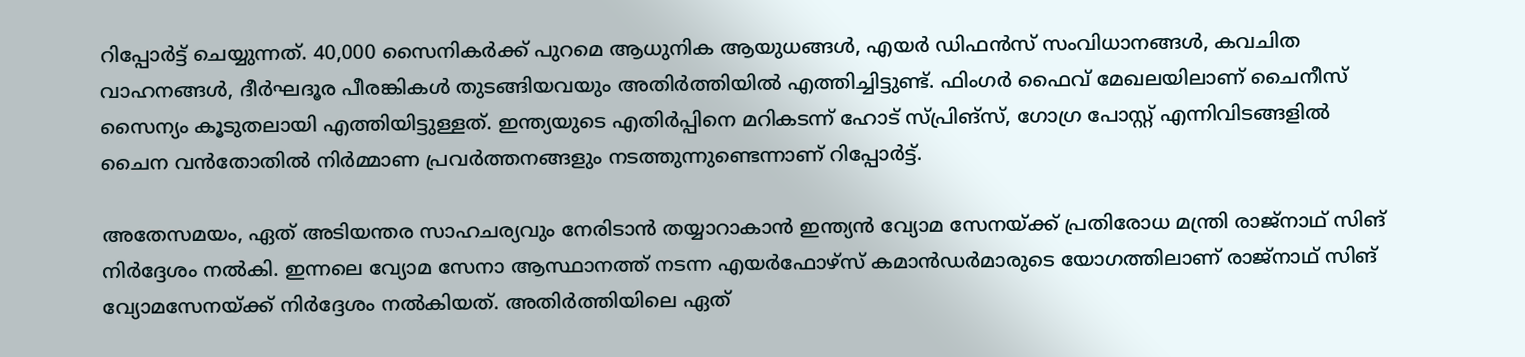റിപ്പോര്‍ട്ട് ചെയ്യുന്നത്. 40,000 സൈനികര്‍ക്ക് പുറമെ ആധുനിക ആയുധങ്ങള്‍, എയര്‍ ഡിഫന്‍സ് സംവിധാനങ്ങള്‍, കവചിത വാഹനങ്ങള്‍, ദീര്‍ഘദൂര പീരങ്കികള്‍ തുടങ്ങിയവയും അതിര്‍ത്തിയില്‍ എത്തിച്ചിട്ടുണ്ട്. ഫിംഗര്‍ ഫൈവ് മേഖലയിലാണ് ചൈനീസ് സൈന്യം കൂടുതലായി എത്തിയിട്ടുള്ളത്. ഇന്ത്യയുടെ എതിര്‍പ്പിനെ മറികടന്ന് ഹോട് സ്പ്രിങ്‌സ്, ഗോഗ്ര പോസ്റ്റ് എന്നിവിടങ്ങളില്‍ ചൈന വന്‍തോതില്‍ നിര്‍മ്മാണ പ്രവര്‍ത്തനങ്ങളും നടത്തുന്നുണ്ടെന്നാണ് റിപ്പോര്‍ട്ട്.

അതേസമയം, ഏത് അടിയന്തര സാഹചര്യവും നേരിടാന്‍ തയ്യാറാകാന്‍ ഇന്ത്യന്‍ വ്യോമ സേനയ്ക്ക് പ്രതിരോധ മന്ത്രി രാജ്‌നാഥ് സിങ് നിര്‍ദ്ദേശം നല്‍കി. ഇന്നലെ വ്യോമ സേനാ ആസ്ഥാനത്ത് നടന്ന എയര്‍ഫോഴ്‌സ് കമാന്‍ഡര്‍മാരുടെ യോഗത്തിലാണ് രാജ്‌നാഥ് സിങ് വ്യോമസേനയ്ക്ക് നിര്‍ദ്ദേശം നല്‍കിയത്. അതിര്‍ത്തിയിലെ ഏത്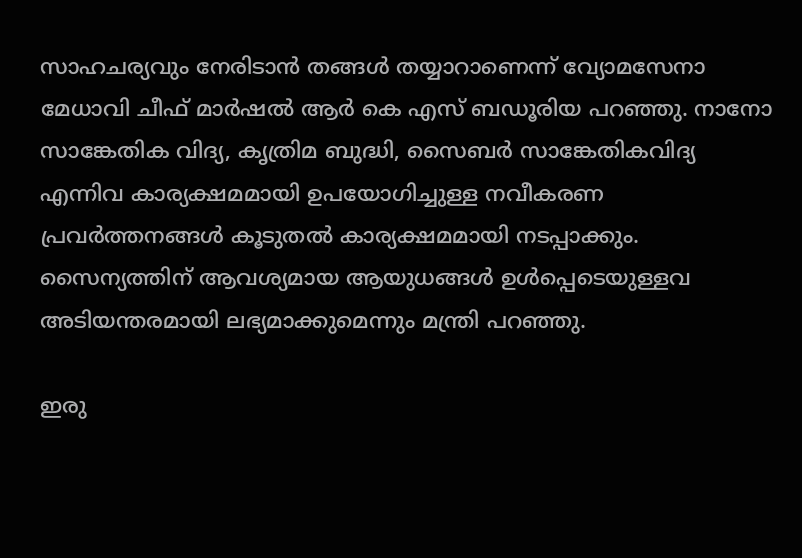സാഹചര്യവും നേരിടാന്‍ തങ്ങള്‍ തയ്യാറാണെന്ന് വ്യോമസേനാ മേധാവി ചീഫ് മാര്‍ഷല്‍ ആര്‍ കെ എസ് ബഡൂരിയ പറഞ്ഞു. നാനോ സാങ്കേതിക വിദ്യ, കൃത്രിമ ബുദ്ധി, സൈബര്‍ സാങ്കേതികവിദ്യ എന്നിവ കാര്യക്ഷമമായി ഉപയോഗിച്ചുള്ള നവീകരണ പ്രവര്‍ത്തനങ്ങള്‍ കൂടുതല്‍ കാര്യക്ഷമമായി നടപ്പാക്കും. സൈന്യത്തിന് ആവശ്യമായ ആയുധങ്ങള്‍ ഉള്‍പ്പെടെയുള്ളവ അടിയന്തരമായി ലഭ്യമാക്കുമെന്നും മന്ത്രി പറഞ്ഞു.

ഇരു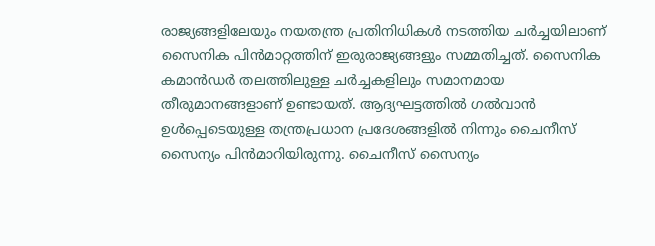രാജ്യങ്ങളിലേയും നയതന്ത്ര പ്രതിനിധികള്‍ നടത്തിയ ചര്‍ച്ചയിലാണ് സൈനിക പിന്‍മാറ്റത്തിന് ഇരുരാജ്യങ്ങളും സമ്മതിച്ചത്. സൈനിക കമാന്‍ഡര്‍ തലത്തിലുള്ള ചര്‍ച്ചകളിലും സമാനമായ തീരുമാനങ്ങളാണ് ഉണ്ടായത്. ആദ്യഘട്ടത്തില്‍ ഗല്‍വാന്‍ ഉള്‍പ്പെടെയുള്ള തന്ത്രപ്രധാന പ്രദേശങ്ങളില്‍ നിന്നും ചൈനീസ് സൈന്യം പിന്‍മാറിയിരുന്നു. ചൈനീസ് സൈന്യം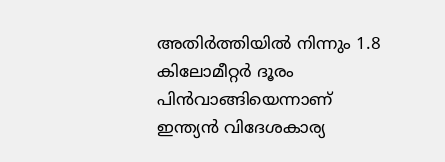അതിര്‍ത്തിയില്‍ നിന്നും 1.8 കിലോമീറ്റര്‍ ദൂരം പിന്‍വാങ്ങിയെന്നാണ് ഇന്ത്യന്‍ വിദേശകാര്യ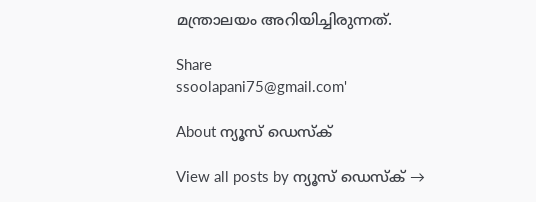മന്ത്രാലയം അറിയിച്ചിരുന്നത്.

Share
ssoolapani75@gmail.com'

About ന്യൂസ് ഡെസ്ക്

View all posts by ന്യൂസ് ഡെസ്ക് →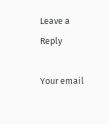Leave a Reply

Your email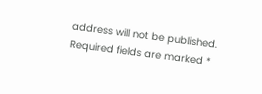address will not be published. Required fields are marked *